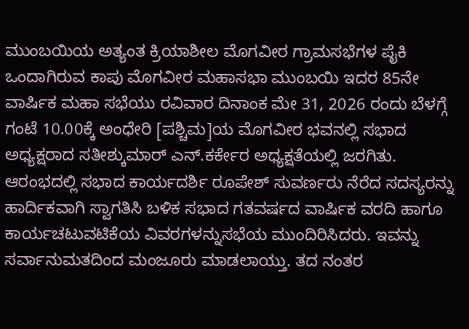ಮುಂಬಯಿಯ ಅತ್ಯಂತ ಕ್ರಿಯಾಶೀಲ ಮೊಗವೀರ ಗ್ರಾಮಸಭೆಗಳ ಪೈಕಿ ಒಂದಾಗಿರುವ ಕಾಪು ಮೊಗವೀರ ಮಹಾಸಭಾ ಮುಂಬಯಿ ಇದರ 85ನೇ ವಾರ್ಷಿಕ ಮಹಾ ಸಭೆಯು ರವಿವಾರ ದಿನಾಂಕ ಮೇ 31, 2026 ರಂದು ಬೆಳಗ್ಗೆ ಗಂಟೆ 10.00ಕ್ಕೆ ಅಂಧೇರಿ [ಪಶ್ಚಿಮ]ಯ ಮೊಗವೀರ ಭವನಲ್ಲಿ ಸಭಾದ ಅಧ್ಯಕ್ಷರಾದ ಸತೀಶ್ಕುಮಾರ್ ಎನ್.ಕರ್ಕೇರ ಅಧ್ಯಕ್ಷತೆಯಲ್ಲಿ ಜರಗಿತು.
ಆರಂಭದಲ್ಲಿ ಸಭಾದ ಕಾರ್ಯದರ್ಶಿ ರೂಪೇಶ್ ಸುವರ್ಣರು ನೆರೆದ ಸದಸ್ಯರನ್ನು ಹಾರ್ದಿಕವಾಗಿ ಸ್ವಾಗತಿಸಿ ಬಳಿಕ ಸಭಾದ ಗತವರ್ಷದ ವಾರ್ಷಿಕ ವರದಿ ಹಾಗೂ ಕಾರ್ಯಚಟುವಟಿಕೆಯ ವಿವರಗಳನ್ನುಸಭೆಯ ಮುಂದಿರಿಸಿದರು. ಇವನ್ನು ಸರ್ವಾನುಮತದಿಂದ ಮಂಜೂರು ಮಾಡಲಾಯ್ತು. ತದ ನಂತರ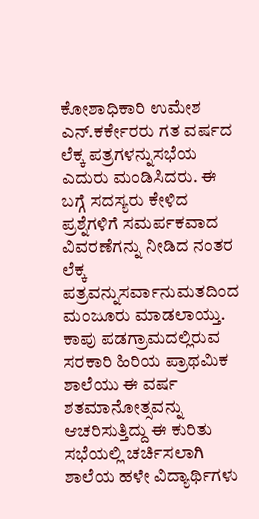ಕೋಶಾಧಿಕಾರಿ ಉಮೇಶ ಎನ್.ಕರ್ಕೇರರು ಗತ ವರ್ಷದ ಲೆಕ್ಕ ಪತ್ರಗಳನ್ನುಸಭೆಯ ಎದುರು ಮಂಡಿಸಿದರು. ಈ ಬಗ್ಗೆ ಸದಸ್ಯರು ಕೇಳಿದ ಪ್ರಶ್ನೆಗಳಿಗೆ ಸಮರ್ಪಕವಾದ ವಿವರಣೆಗನ್ನು ನೀಡಿದ ನಂತರ ಲೆಕ್ಕ ಪತ್ರವನ್ನುಸರ್ವಾನುಮತದಿಂದ ಮಂಜೂರು ಮಾಡಲಾಯ್ತು.
ಕಾಪು ಪಡಗ್ರಾಮದಲ್ಲಿರುವ ಸರಕಾರಿ ಹಿರಿಯ ಪ್ರಾಥಮಿಕ ಶಾಲೆಯು ಈ ವರ್ಷ ಶತಮಾನೋತ್ಸವನ್ನು ಆಚರಿಸುತ್ತಿದ್ದು ಈ ಕುರಿತು ಸಭೆಯಲ್ಲಿ ಚರ್ಚಿಸಲಾಗಿ ಶಾಲೆಯ ಹಳೇ ವಿದ್ಯಾರ್ಥಿಗಳು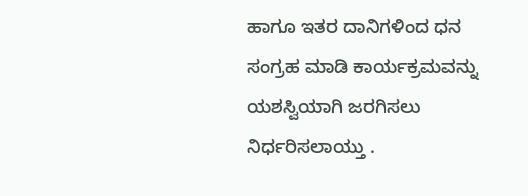ಹಾಗೂ ಇತರ ದಾನಿಗಳಿಂದ ಧನ ಸಂಗ್ರಹ ಮಾಡಿ ಕಾರ್ಯಕ್ರಮವನ್ನು ಯಶಸ್ವಿಯಾಗಿ ಜರಗಿಸಲು ನಿರ್ಧರಿಸಲಾಯ್ತು .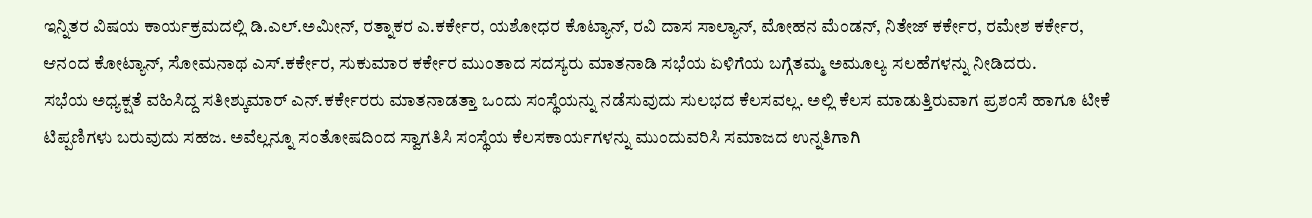ಇನ್ನಿತರ ವಿಷಯ ಕಾರ್ಯಕ್ರಮದಲ್ಲಿ ಡಿ.ಎಲ್.ಅಮೀನ್, ರತ್ನಾಕರ ಎ.ಕರ್ಕೇರ, ಯಶೋಧರ ಕೊಟ್ಯಾನ್, ರವಿ ದಾಸ ಸಾಲ್ಯಾನ್, ಮೋಹನ ಮೆಂಡನ್, ನಿತೇಜ್ ಕರ್ಕೇರ, ರಮೇಶ ಕರ್ಕೇರ, ಆನಂದ ಕೋಟ್ಯಾನ್, ಸೋಮನಾಥ ಎಸ್.ಕರ್ಕೇರ, ಸುಕುಮಾರ ಕರ್ಕೇರ ಮುಂತಾದ ಸದಸ್ಯರು ಮಾತನಾಡಿ ಸಭೆಯ ಏಳಿಗೆಯ ಬಗ್ಗೆತಮ್ಮ ಅಮೂಲ್ಯ ಸಲಹೆಗಳನ್ನು ನೀಡಿದರು.
ಸಭೆಯ ಅಧ್ಯಕ್ಷತೆ ವಹಿಸಿದ್ದ ಸತೀಶ್ಕುಮಾರ್ ಎನ್.ಕರ್ಕೇರರು ಮಾತನಾಡತ್ತಾ ಒಂದು ಸಂಸ್ಥೆಯನ್ನು ನಡೆಸುವುದು ಸುಲಭದ ಕೆಲಸವಲ್ಲ. ಅಲ್ಲಿ ಕೆಲಸ ಮಾಡುತ್ತಿರುವಾಗ ಪ್ರಶಂಸೆ ಹಾಗೂ ಟೀಕೆ ಟಿಪ್ಪಣಿಗಳು ಬರುವುದು ಸಹಜ. ಅವೆಲ್ಲನ್ನೂ ಸಂತೋಷದಿಂದ ಸ್ವಾಗತಿಸಿ ಸಂಸ್ಥೆಯ ಕೆಲಸಕಾರ್ಯಗಳನ್ನು ಮುಂದುವರಿಸಿ ಸಮಾಜದ ಉನ್ನತಿಗಾಗಿ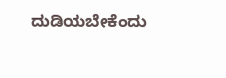ದುಡಿಯಬೇಕೆಂದು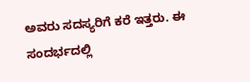ಅವರು ಸದಸ್ಯರಿಗೆ ಕರೆ ಇತ್ತರು. ಈ ಸಂದರ್ಭದಲ್ಲಿ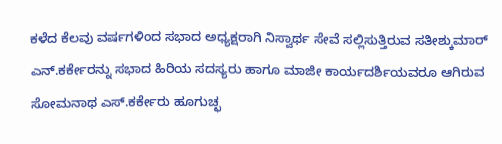ಕಳೆದ ಕೆಲವು ವರ್ಷಗಳಿಂದ ಸಭಾದ ಅಧ್ಯಕ್ಷರಾಗಿ ನಿಸ್ವಾರ್ಥ ಸೇವೆ ಸಲ್ಲಿಸುತ್ತಿರುವ ಸತೀಶ್ಕುಮಾರ್ ಎನ್.ಕರ್ಕೇರನ್ನು ಸಭಾದ ಹಿರಿಯ ಸದಸ್ಯರು ಹಾಗೂ ಮಾಜೀ ಕಾರ್ಯದರ್ಶಿಯವರೂ ಆಗಿರುವ ಸೋಮನಾಥ ಎಸ್.ಕರ್ಕೇರು ಹೂಗುಚ್ಛ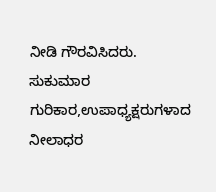ನೀಡಿ ಗೌರವಿಸಿದರು.
ಸುಕುಮಾರ ಗುರಿಕಾರ,ಉಪಾಧ್ಯಕ್ಷರುಗಳಾದ ನೀಲಾಧರ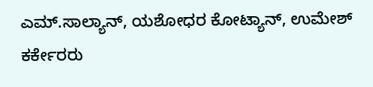ಎಮ್.ಸಾಲ್ಯಾನ್, ಯಶೋಧರ ಕೋಟ್ಯಾನ್, ಉಮೇಶ್ ಕರ್ಕೇರರು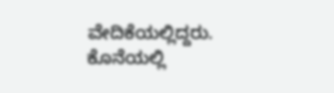ವೇದಿಕೆಯಲ್ಲಿದ್ದರು.
ಕೊನೆಯಲ್ಲಿ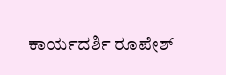ಕಾರ್ಯದರ್ಶಿ ರೂಪೇಶ್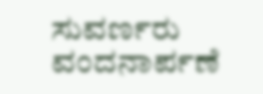ಸುವರ್ಣರು ವಂದನಾರ್ಪಣೆ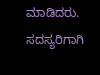ಮಾಡಿದರು. ಸದಸ್ಯರಿಗಾಗಿ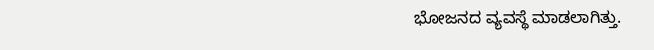ಭೋಜನದ ವ್ಯವಸ್ಥೆ ಮಾಡಲಾಗಿತ್ತು.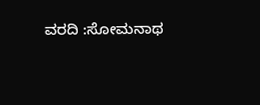ವರದಿ :ಸೋಮನಾಥ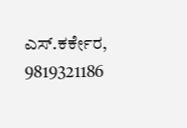ಎಸ್.ಕರ್ಕೇರ, 9819321186